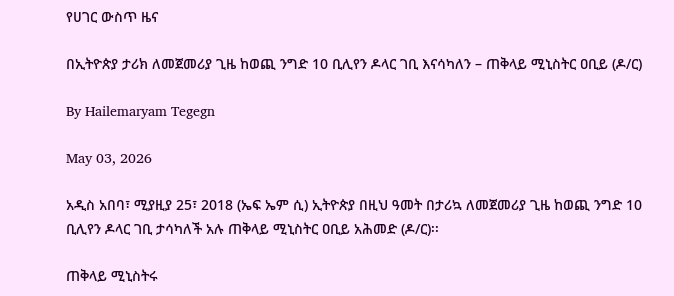የሀገር ውስጥ ዜና

በኢትዮጵያ ታሪክ ለመጀመሪያ ጊዜ ከወጪ ንግድ 10 ቢሊየን ዶላር ገቢ እናሳካለን – ጠቅላይ ሚኒስትር ዐቢይ (ዶ/ር)

By Hailemaryam Tegegn

May 03, 2026

አዲስ አበባ፣ ሚያዚያ 25፣ 2018 (ኤፍ ኤም ሲ) ኢትዮጵያ በዚህ ዓመት በታሪኳ ለመጀመሪያ ጊዜ ከወጪ ንግድ 10 ቢሊየን ዶላር ገቢ ታሳካለች አሉ ጠቅላይ ሚኒስትር ዐቢይ አሕመድ (ዶ/ር)፡፡

ጠቅላይ ሚኒስትሩ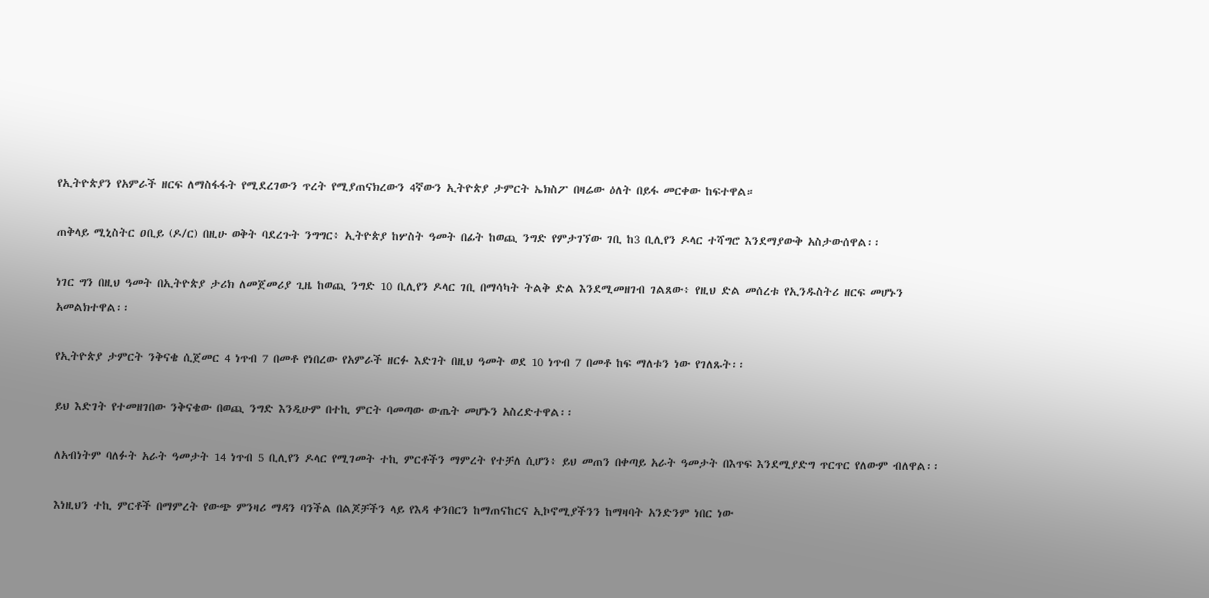የኢትዮጵያን የአምራች ዘርፍ ለማስፋፋት የሚደረገውን ጥረት የሚያጠናክረውን 4ኛውን ኢትዮጵያ ታምርት ኤክስፖ በዛሬው ዕለት በይፋ መርቀው ከፍተዋል።

ጠቅላይ ሚኒስትር ዐቢይ (ዶ/ር) በዚሁ ወቅት ባደረጉት ንግግር፥ ኢትዮጵያ ከሦስት ዓመት በፊት ከወጪ ንግድ የምታገኘው ገቢ ከ3 ቢሊየን ዶላር ተሻግሮ እንደማያውቅ አስታውሰዋል፡፡

ነገር ግን በዚህ ዓመት በኢትዮጵያ ታሪክ ለመጀመሪያ ጊዜ ከወጪ ንግድ 10 ቢሊየን ዶላር ገቢ በማሳካት ትልቅ ድል እንደሚመዘገብ ገልጸው፥ የዚህ ድል መሰረቱ የኢንዱስትሪ ዘርፍ መሆኑን አመልክተዋል፡፡

የኢትዮጵያ ታምርት ንቅናቄ ሲጀመር 4 ነጥብ 7 በመቶ የነበረው የአምራች ዘርፉ እድገት በዚህ ዓመት ወደ 10 ነጥብ 7 በመቶ ከፍ ማለቱን ነው የገለጹት፡፡

ይህ እድገት የተመዘገበው ንቅናቄው በወጪ ንግድ እንዲሁም በተኪ ምርት ባመጣው ውጤት መሆኑን አስረድተዋል፡፡

ለአብነትም ባለፉት አራት ዓመታት 14 ነጥብ 5 ቢሊየን ዶላር የሚገመት ተኪ ምርቶችን ማምረት የተቻለ ሲሆን፥ ይህ መጠን በቀጣይ አራት ዓመታት በእጥፍ እንደሚያድግ ጥርጥር የለውም ብለዋል፡፡

እነዚህን ተኪ ምርቶች በማምረት የውጭ ምንዛሪ ማዳን ባንችል በልጆቻችን ላይ የእዳ ቀንበርን ከማጠናከርና ኢኮኖሚያችንን ከማዛባት አንድንም ነበር ነው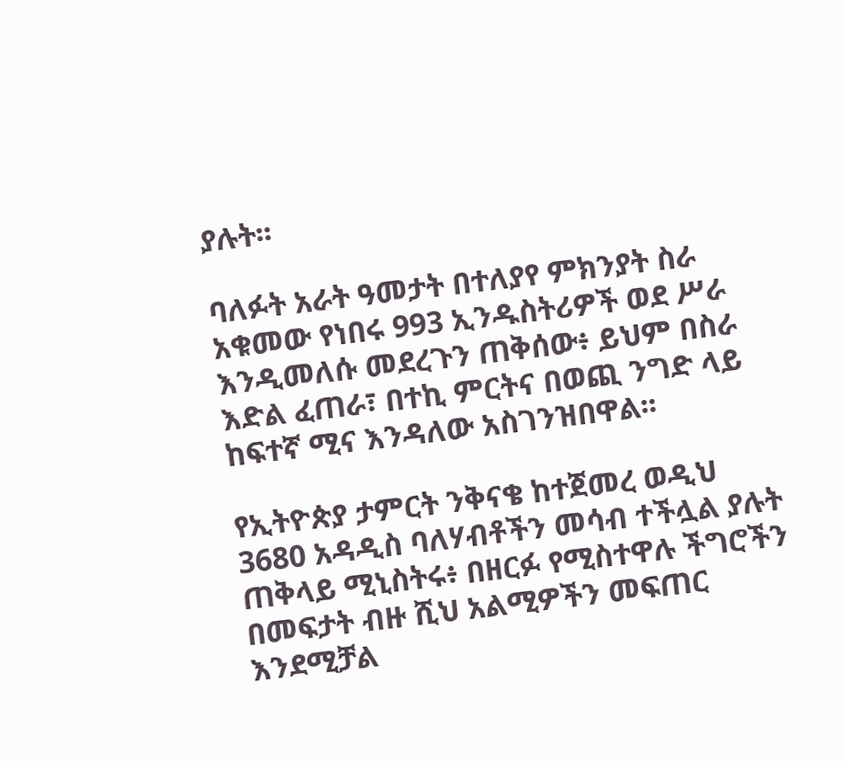ያሉት፡፡

ባለፉት አራት ዓመታት በተለያየ ምክንያት ስራ አቁመው የነበሩ 993 ኢንዱስትሪዎች ወደ ሥራ እንዲመለሱ መደረጉን ጠቅሰው፥ ይህም በስራ እድል ፈጠራ፣ በተኪ ምርትና በወጪ ንግድ ላይ ከፍተኛ ሚና እንዳለው አስገንዝበዋል፡፡

የኢትዮጵያ ታምርት ንቅናቄ ከተጀመረ ወዲህ 3680 አዳዲስ ባለሃብቶችን መሳብ ተችሏል ያሉት ጠቅላይ ሚኒስትሩ፥ በዘርፉ የሚስተዋሉ ችግሮችን በመፍታት ብዙ ሺህ አልሚዎችን መፍጠር እንደሚቻል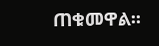ጠቁመዋል፡፡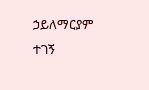ኃይለማርያም ተገኝ